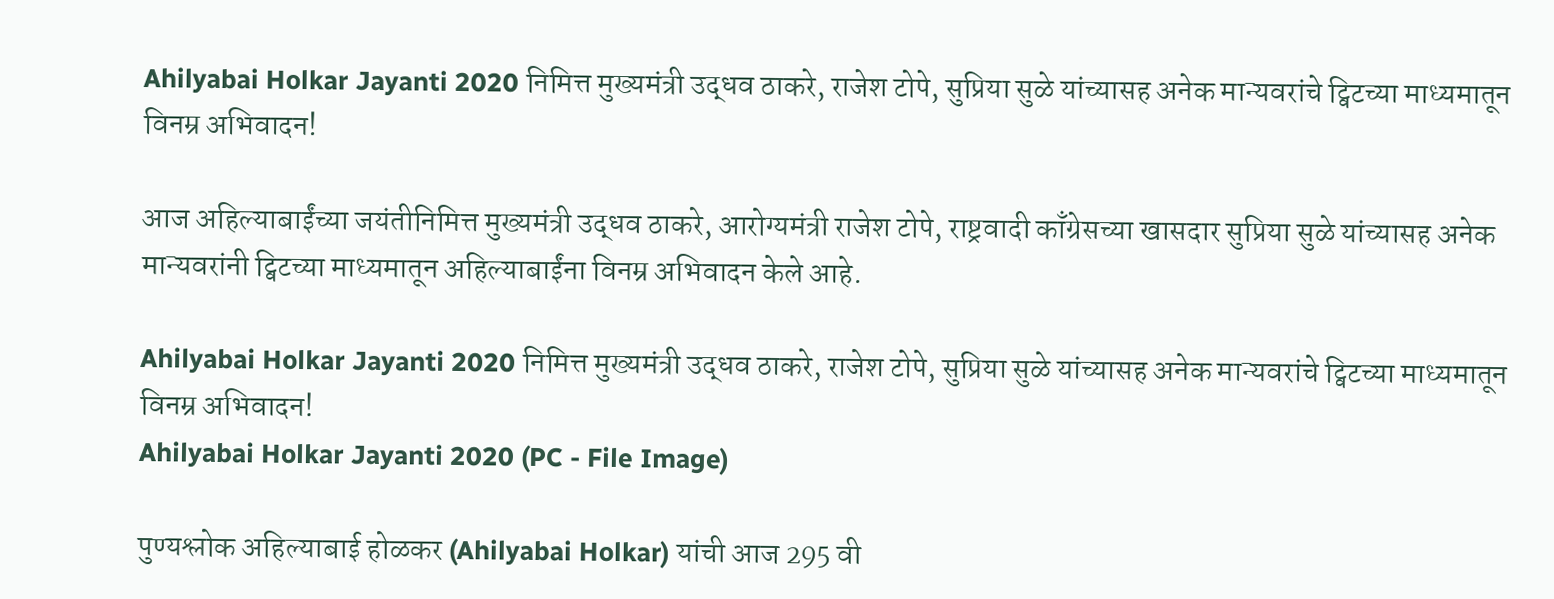Ahilyabai Holkar Jayanti 2020 निमित्त मुख्यमंत्री उद्धव ठाकरे, राजेश टोपे, सुप्रिया सुळे यांच्यासह अनेक मान्यवरांचे ट्विटच्या माध्यमातून विनम्र अभिवादन!

आज अहिल्याबाईंच्या जयंतीनिमित्त मुख्यमंत्री उद्धव ठाकरे, आरोग्यमंत्री राजेश टोपे, राष्ट्रवादी काँग्रेसच्या खासदार सुप्रिया सुळे यांच्यासह अनेक मान्यवरांनी ट्विटच्या माध्यमातून अहिल्याबाईंना विनम्र अभिवादन केले आहे.

Ahilyabai Holkar Jayanti 2020 निमित्त मुख्यमंत्री उद्धव ठाकरे, राजेश टोपे, सुप्रिया सुळे यांच्यासह अनेक मान्यवरांचे ट्विटच्या माध्यमातून विनम्र अभिवादन!
Ahilyabai Holkar Jayanti 2020 (PC - File Image)

पुण्यश्लोक अहिल्याबाई होळकर (Ahilyabai Holkar) यांची आज 295 वी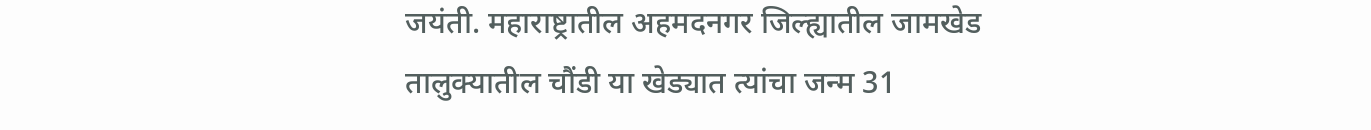जयंती. महाराष्ट्रातील अहमदनगर जिल्ह्यातील जामखेड तालुक्यातील चौंडी या खेड्यात त्यांचा जन्म 31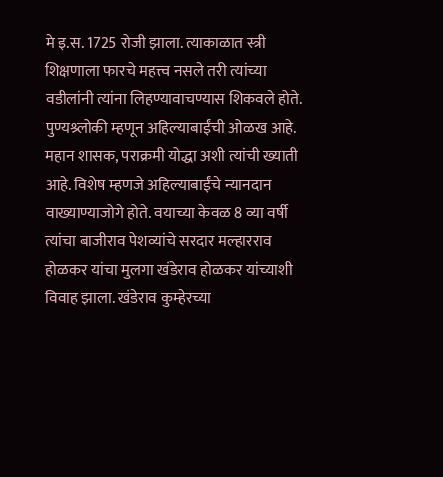मे इ.स. 1725 रोजी झाला. त्याकाळात स्त्री शिक्षणाला फारचे महत्त्व नसले तरी त्यांच्या वडीलांनी त्यांना लिहण्यावाचण्यास शिकवले होते. पुण्यश्र्लोकी म्हणून अहिल्याबाईंची ओळख आहे. महान शासक, पराक्रमी योद्धा अशी त्यांची ख्याती आहे. विशेष म्हणजे अहिल्याबाईंचे न्यानदान वाख्याण्याजोगे होते. वयाच्या केवळ 8 व्या वर्षी त्यांचा बाजीराव पेशव्यांचे सरदार मल्हारराव होळकर यांचा मुलगा खंडेराव होळकर यांच्याशी विवाह झाला. खंडेराव कुम्हेरच्या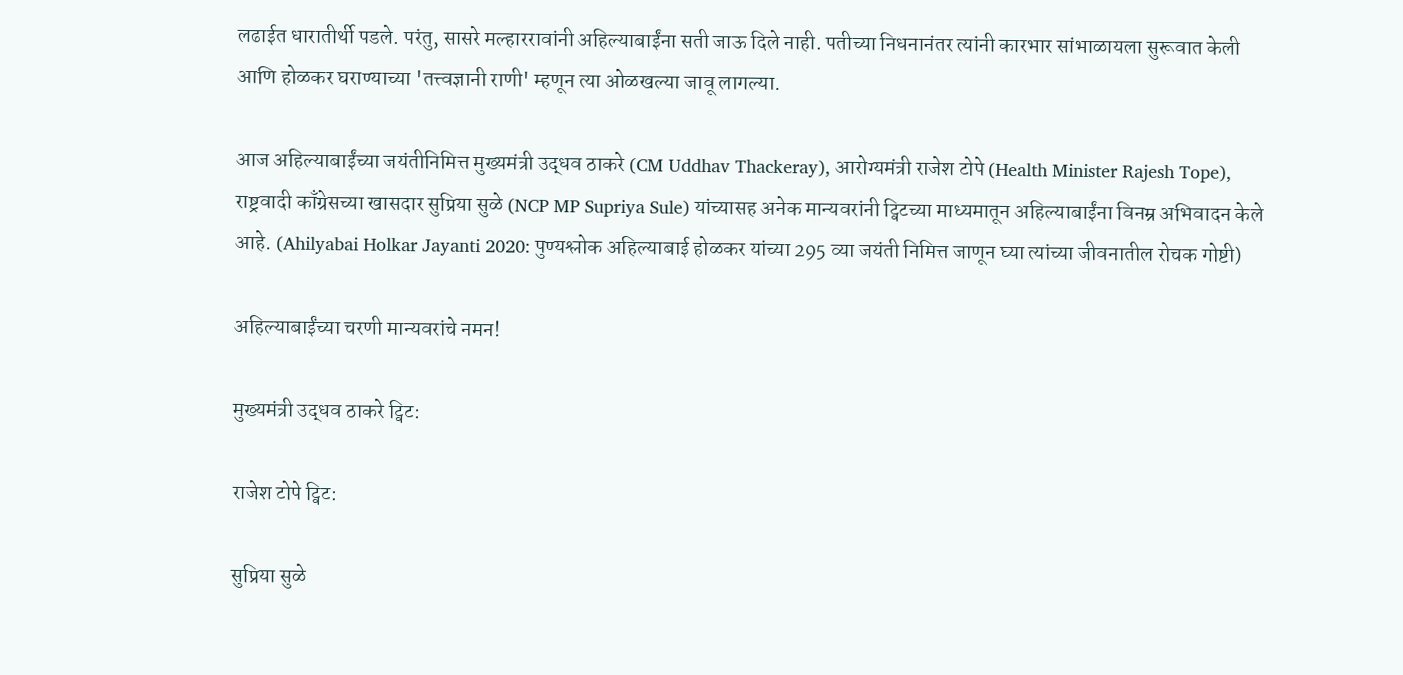लढाईत धारातीर्थी पडले. परंतु, सासरे मल्हाररावांनी अहिल्याबाईंना सती जाऊ दिले नाही. पतीच्या निधनानंतर त्यांनी कारभार सांभाळायला सुरूवात केली आणि होळकर घराण्याच्या 'तत्त्वज्ञानी राणी' म्हणून त्या ओळखल्या जावू लागल्या.

आज अहिल्याबाईंच्या जयंतीनिमित्त मुख्यमंत्री उद्धव ठाकरे (CM Uddhav Thackeray), आरोग्यमंत्री राजेश टोपे (Health Minister Rajesh Tope), राष्ट्रवादी काँग्रेसच्या खासदार सुप्रिया सुळे (NCP MP Supriya Sule) यांच्यासह अनेक मान्यवरांनी ट्विटच्या माध्यमातून अहिल्याबाईंना विनम्र अभिवादन केले आहे. (Ahilyabai Holkar Jayanti 2020: पुण्यश्लोक अहिल्याबाई होळकर यांच्या 295 व्या जयंती निमित्त जाणून घ्या त्यांच्या जीवनातील रोचक गोष्टी)

अहिल्याबाईंच्या चरणी मान्यवरांचे नमन!

मुख्यमंत्री उद्धव ठाकरे ट्विट:

राजेश टोपे ट्विट:

सुप्रिया सुळे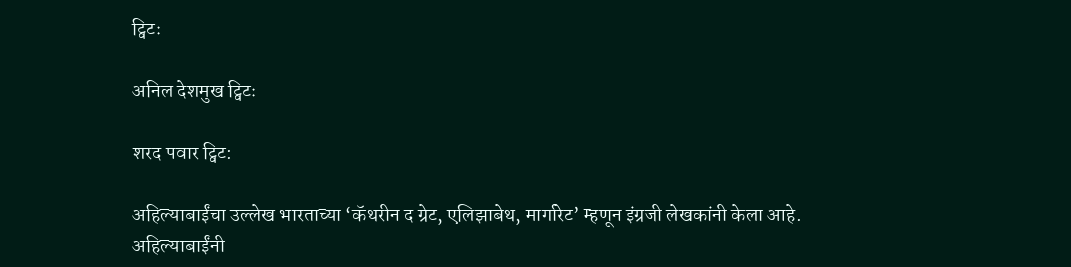ट्विटः

अनिल देशमुख ट्विटः

शरद पवार ट्विट:

अहिल्याबाईंचा उल्लेख भारताच्या ‘कॅथरीन द ग्रेट, एलिझाबेथ, मार्गारेट’ म्हणून इंग्रजी लेखकांनी केला आहे. अहिल्याबाईंनी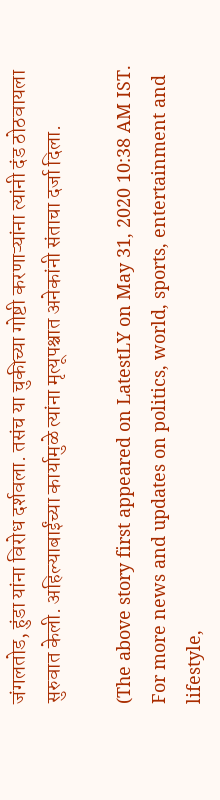जंगलतोड, हुंडा यांना विरोध दर्शवला. तसंच या चुकीच्या गोष्टी करणाऱ्यांना त्यांनी दंड ठोठवायला सुरुवात केली. अहिल्याबाईंच्या कार्यामुळे त्यांना मृत्यूपश्चात अनेकांनी संताचा दर्जा दिला.

(The above story first appeared on LatestLY on May 31, 2020 10:38 AM IST. For more news and updates on politics, world, sports, entertainment and lifestyle,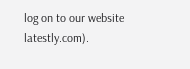log on to our website latestly.com).